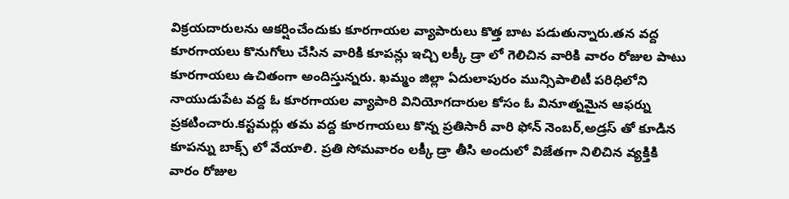విక్రయదారులను ఆకర్షించేందుకు కూరగాయల వ్యాపారులు కొత్త బాట పడుతున్నారు.తన వద్ద కూరగాయలు కొనుగోలు చేసిన వారికి కూపన్లు ఇచ్చి లక్కీ డ్రా లో గెలిచిన వారికి వారం రోజుల పాటు కూరగాయలు ఉచితంగా అందిస్తున్నరు. ఖమ్మం జిల్లా ఏదులాపురం మున్సిపాలిటీ పరిధిలోని నాయుడుపేట వద్ద ఓ కూరగాయల వ్యాపారి వినియోగదారుల కోసం ఓ వినూత్నమైన ఆఫర్ను ప్రకటించారు.కస్టమర్లు తమ వద్ద కూరగాయలు కొన్న ప్రతిసారీ వారి ఫోన్ నెంబర్,అడ్రస్ తో కూడిన కూపన్ను బాక్స్ లో వేయాలి. ప్రతి సోమవారం లక్కీ డ్రా తీసి అందులో విజేతగా నిలిచిన వ్యక్తికి వారం రోజుల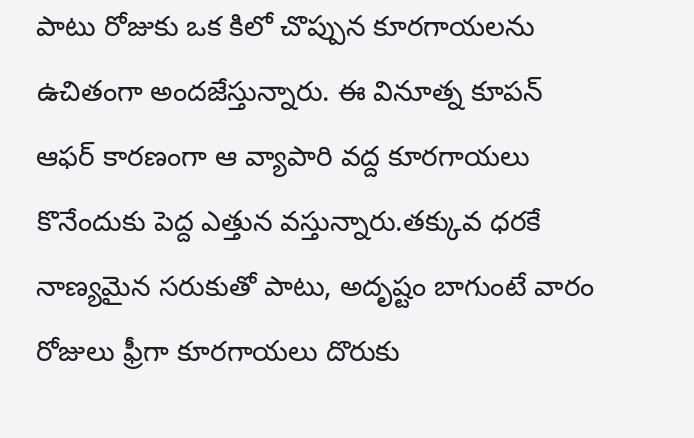పాటు రోజుకు ఒక కిలో చొప్పున కూరగాయలను ఉచితంగా అందజేస్తున్నారు. ఈ వినూత్న కూపన్ ఆఫర్ కారణంగా ఆ వ్యాపారి వద్ద కూరగాయలు కొనేందుకు పెద్ద ఎత్తున వస్తున్నారు.తక్కువ ధరకే నాణ్యమైన సరుకుతో పాటు, అదృష్టం బాగుంటే వారం రోజులు ఫ్రీగా కూరగాయలు దొరుకు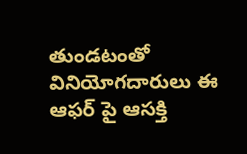తుండటంతో వినియోగదారులు ఈ ఆఫర్ పై ఆసక్తి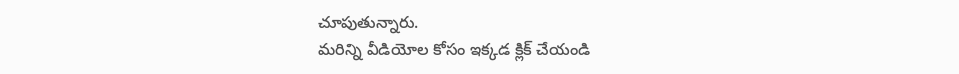చూపుతున్నారు.
మరిన్ని వీడియోల కోసం ఇక్కడ క్లిక్ చేయండి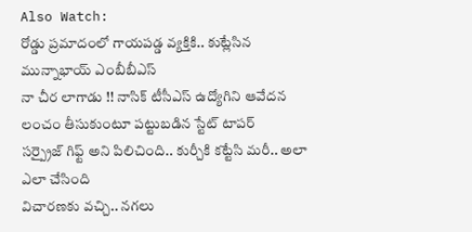Also Watch:
రోడ్డు ప్రమాదంలో గాయపడ్డ వ్యక్తికి.. కుట్లేసిన మున్నాభాయ్ ఎంబీబీఎస్
నా చీర లాగాడు !! నాసిక్ టీసీఎస్ ఉద్యోగిని ఆవేదన
లంచం తీసుకుంటూ పట్టుబడిన స్టేట్ టాపర్
సర్ప్రైజ్ గిఫ్ట్ అని పిలిచింది.. కుర్చీకి కట్టేసి మరీ.. అలా ఎలా చేసింది
విచారణకు వచ్చి.. నగలు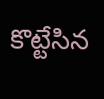కొట్టేసిన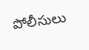పోలీసులు